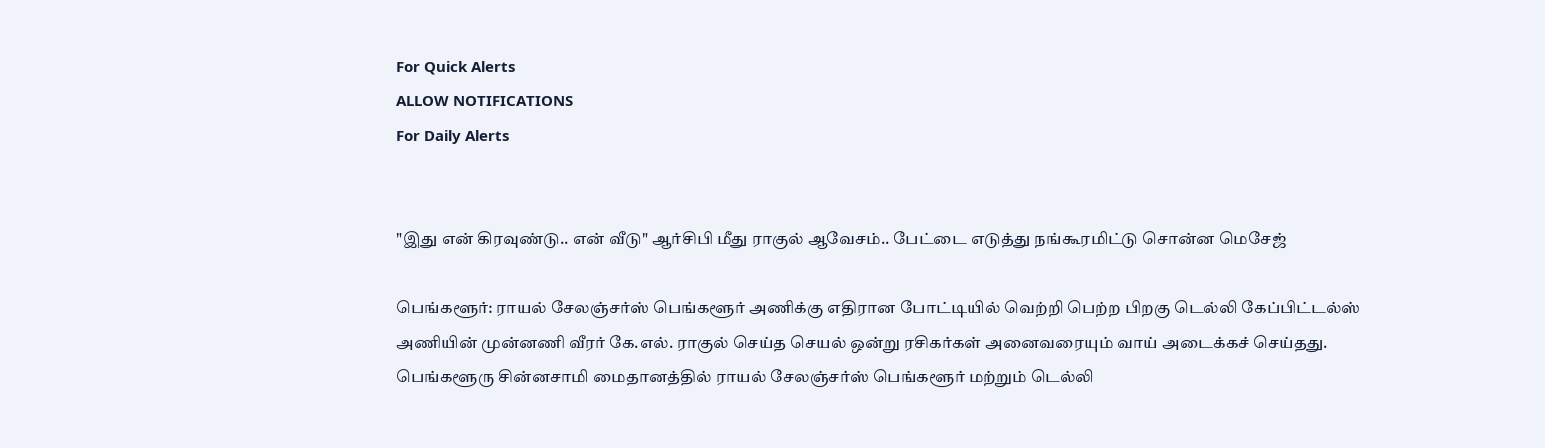For Quick Alerts
ALLOW NOTIFICATIONS
For Daily Alerts


"இது என் கிரவுண்டு.. என் வீடு" ஆர்சிபி மீது ராகுல் ஆவேசம்.. பேட்டை எடுத்து நங்கூரமிட்டு சொன்ன மெசேஜ்

பெங்களூர்: ராயல் சேலஞ்சர்ஸ் பெங்களூர் அணிக்கு எதிரான போட்டியில் வெற்றி பெற்ற பிறகு டெல்லி கேப்பிட்டல்ஸ் அணியின் முன்னணி வீரர் கே.எல். ராகுல் செய்த செயல் ஒன்று ரசிகர்கள் அனைவரையும் வாய் அடைக்கச் செய்தது. பெங்களூரு சின்னசாமி மைதானத்தில் ராயல் சேலஞ்சர்ஸ் பெங்களூர் மற்றும் டெல்லி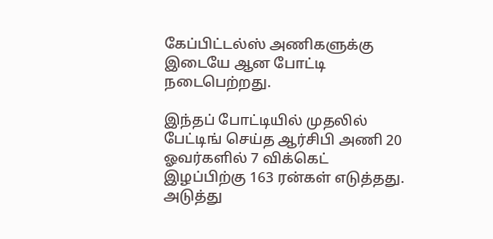கேப்பிட்டல்ஸ் அணிகளுக்கு இடையே ஆன போட்டி நடைபெற்றது.

இந்தப் போட்டியில் முதலில் பேட்டிங் செய்த ஆர்சிபி அணி 20 ஓவர்களில் 7 விக்கெட் இழப்பிற்கு 163 ரன்கள் எடுத்தது. அடுத்து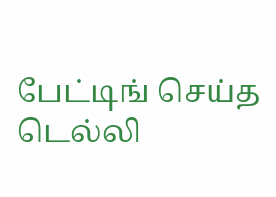பேட்டிங் செய்த டெல்லி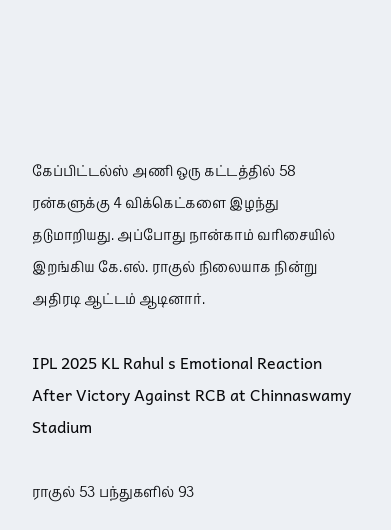கேப்பிட்டல்ஸ் அணி ஒரு கட்டத்தில் 58 ரன்களுக்கு 4 விக்கெட்களை இழந்து தடுமாறியது. அப்போது நான்காம் வரிசையில் இறங்கிய கே.எல். ராகுல் நிலையாக நின்று அதிரடி ஆட்டம் ஆடினார்.

IPL 2025 KL Rahul s Emotional Reaction After Victory Against RCB at Chinnaswamy Stadium

ராகுல் 53 பந்துகளில் 93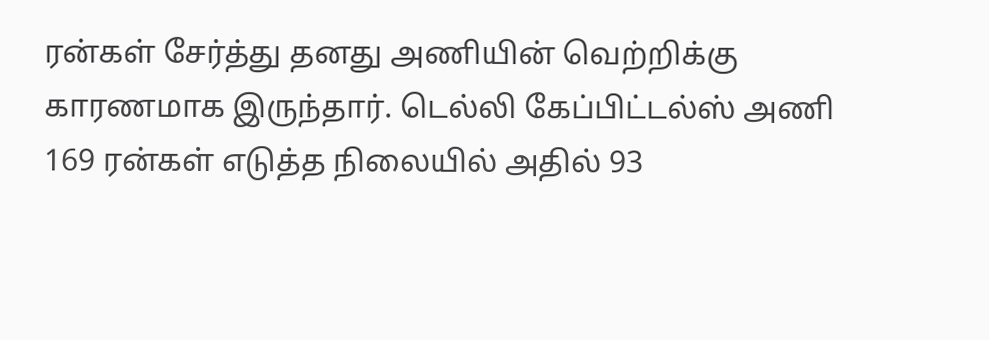ரன்கள் சேர்த்து தனது அணியின் வெற்றிக்கு காரணமாக இருந்தார். டெல்லி கேப்பிட்டல்ஸ் அணி 169 ரன்கள் எடுத்த நிலையில் அதில் 93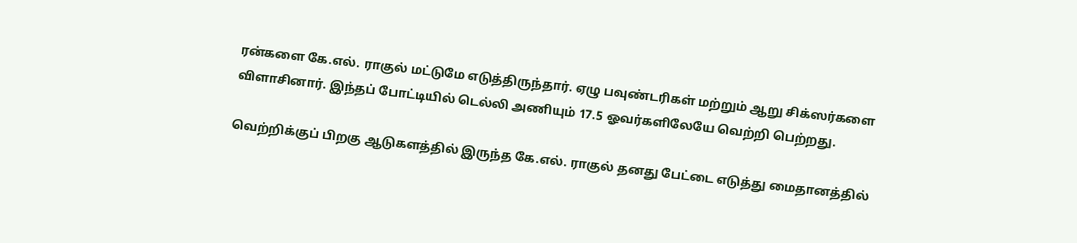ரன்களை கே.எல். ராகுல் மட்டுமே எடுத்திருந்தார். ஏழு பவுண்டரிகள் மற்றும் ஆறு சிக்ஸர்களை விளாசினார். இந்தப் போட்டியில் டெல்லி அணியும் 17.5 ஓவர்களிலேயே வெற்றி பெற்றது.

வெற்றிக்குப் பிறகு ஆடுகளத்தில் இருந்த கே.எல். ராகுல் தனது பேட்டை எடுத்து மைதானத்தில்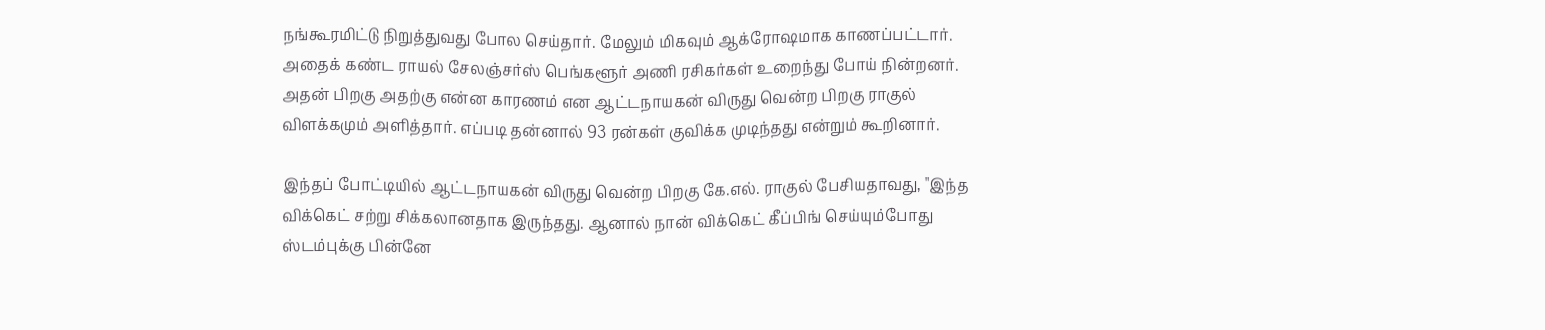நங்கூரமிட்டு நிறுத்துவது போல செய்தார். மேலும் மிகவும் ஆக்ரோஷமாக காணப்பட்டார். அதைக் கண்ட ராயல் சேலஞ்சர்ஸ் பெங்களூர் அணி ரசிகர்கள் உறைந்து போய் நின்றனர். அதன் பிறகு அதற்கு என்ன காரணம் என ஆட்டநாயகன் விருது வென்ற பிறகு ராகுல் விளக்கமும் அளித்தார். எப்படி தன்னால் 93 ரன்கள் குவிக்க முடிந்தது என்றும் கூறினார்.

இந்தப் போட்டியில் ஆட்டநாயகன் விருது வென்ற பிறகு கே.எல். ராகுல் பேசியதாவது, "இந்த விக்கெட் சற்று சிக்கலானதாக இருந்தது. ஆனால் நான் விக்கெட் கீப்பிங் செய்யும்போது ஸ்டம்புக்கு பின்னே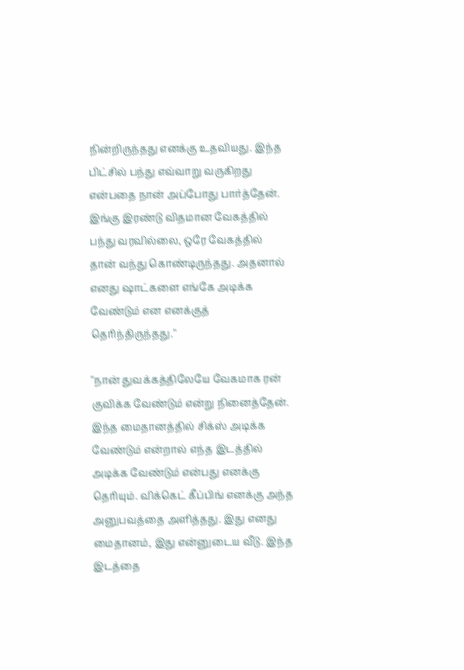நின்றிருந்தது எனக்கு உதவியது. இந்த பிட்சில் பந்து எவ்வாறு வருகிறது என்பதை நான் அப்போது பார்த்தேன். இங்கு இரண்டு விதமான வேகத்தில் பந்து வரவில்லை, ஒரே வேகத்தில் தான் வந்து கொண்டிருந்தது. அதனால் எனது ஷாட்களை எங்கே அடிக்க வேண்டும் என எனக்குத் தெரிந்திருந்தது."

"நான் துவக்கத்திலேயே வேகமாக ரன் குவிக்க வேண்டும் என்று நினைத்தேன். இந்த மைதானத்தில் சிக்ஸ் அடிக்க வேண்டும் என்றால் எந்த இடத்தில் அடிக்க வேண்டும் என்பது எனக்கு தெரியும். விக்கெட் கீப்பிங் எனக்கு அந்த அனுபவத்தை அளித்தது. இது எனது மைதானம், இது என்னுடைய வீடு. இந்த இடத்தை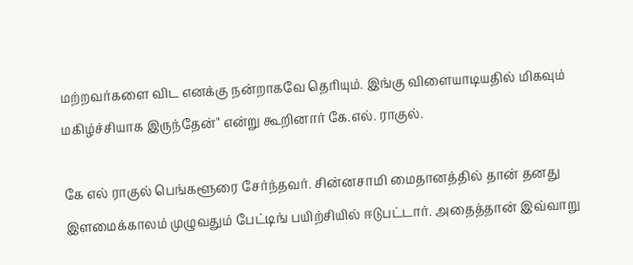மற்றவர்களை விட எனக்கு நன்றாகவே தெரியும். இங்கு விளையாடியதில் மிகவும் மகிழ்ச்சியாக இருந்தேன்" என்று கூறினார் கே.எல். ராகுல்.

கே எல் ராகுல் பெங்களூரை சேர்ந்தவர். சின்னசாமி மைதானத்தில் தான் தனது இளமைக்காலம் முழுவதும் பேட்டிங் பயிற்சியில் ஈடுபட்டார். அதைத்தான் இவ்வாறு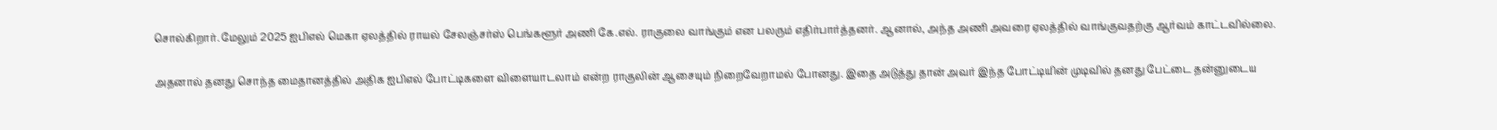சொல்கிறார். மேலும் 2025 ஐபிஎல் மெகா ஏலத்தில் ராயல் சேலஞ்சர்ஸ் பெங்களூர் அணி கே.எல். ராகுலை வாங்கும் என பலரும் எதிர்பார்த்தனர். ஆனால், அந்த அணி அவரை ஏலத்தில் வாங்குவதற்கு ஆர்வம் காட்டவில்லை.

அதனால் தனது சொந்த மைதானத்தில் அதிக ஐபிஎல் போட்டிகளை விளையாடலாம் என்ற ராகுலின் ஆசையும் நிறைவேறாமல் போனது. இதை அடுத்து தான் அவர் இந்த போட்டியின் முடிவில் தனது பேட்டை தன்னுடைய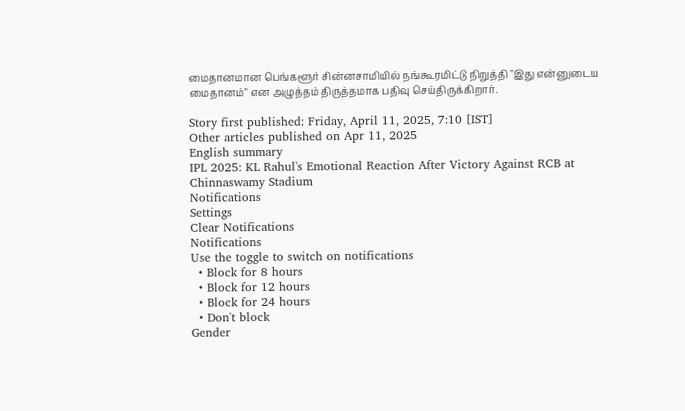மைதானமான பெங்களூர் சின்னசாமியில் நங்கூரமிட்டு நிறுத்தி "இது என்னுடைய மைதானம்" என அழுத்தம் திருத்தமாக பதிவு செய்திருக்கிறார்.

Story first published: Friday, April 11, 2025, 7:10 [IST]
Other articles published on Apr 11, 2025
English summary
IPL 2025: KL Rahul's Emotional Reaction After Victory Against RCB at Chinnaswamy Stadium
Notifications
Settings
Clear Notifications
Notifications
Use the toggle to switch on notifications
  • Block for 8 hours
  • Block for 12 hours
  • Block for 24 hours
  • Don't block
Gender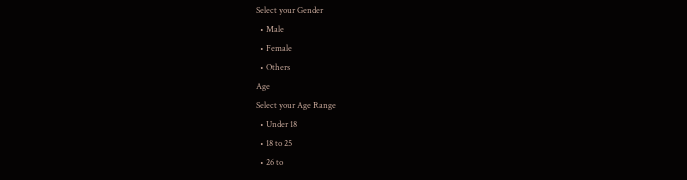Select your Gender
  • Male
  • Female
  • Others
Age
Select your Age Range
  • Under 18
  • 18 to 25
  • 26 to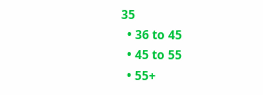35
  • 36 to 45
  • 45 to 55
  • 55+